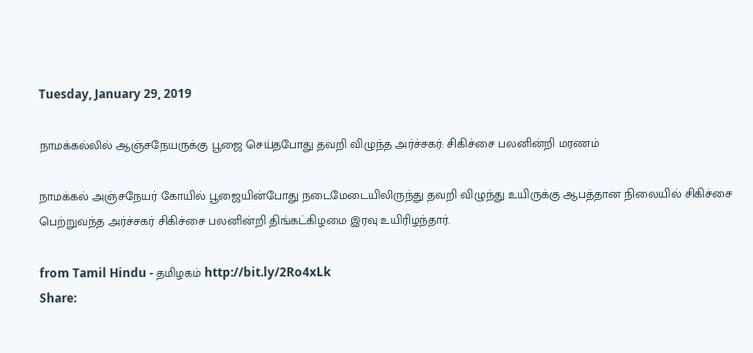Tuesday, January 29, 2019

நாமக்கல்லில் ஆஞ்சநேயருக்கு பூஜை செய்தபோது தவறி விழுந்த அர்ச்சகர்: சிகிச்சை பலனின்றி மரணம்

நாமக்கல் அஞ்சநேயர் கோயில் பூஜையின்போது நடைமேடையிலிருந்து தவறி விழுந்து உயிருக்கு ஆபத்தான நிலையில் சிகிச்சை பெற்றுவந்த அர்ச்சகர் சிகிச்சை பலனின்றி திங்கட்கிழமை இரவு உயிரிழந்தார்.

from Tamil Hindu - தமிழகம் http://bit.ly/2Ro4xLk
Share: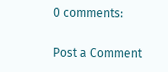0 comments:

Post a Comment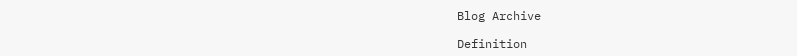Blog Archive

Definition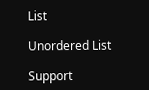List

Unordered List

Support